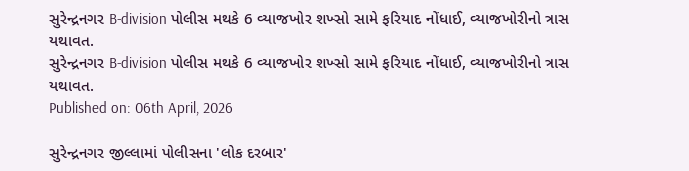સુરેન્દ્રનગર B-division પોલીસ મથકે 6 વ્યાજખોર શખ્સો સામે ફરિયાદ નોંધાઈ, વ્યાજખોરીનો ત્રાસ યથાવત.
સુરેન્દ્રનગર B-division પોલીસ મથકે 6 વ્યાજખોર શખ્સો સામે ફરિયાદ નોંધાઈ, વ્યાજખોરીનો ત્રાસ યથાવત.
Published on: 06th April, 2026

સુરેન્દ્રનગર જીલ્લામાં પોલીસના 'લોક દરબાર'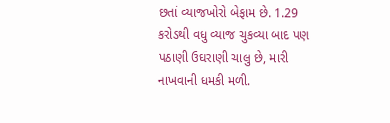છતાં વ્યાજખોરો બેફામ છે. 1.29 કરોડથી વધુ વ્યાજ ચુકવ્યા બાદ પણ પઠાણી ઉઘરાણી ચાલુ છે, મારી નાખવાની ધમકી મળી.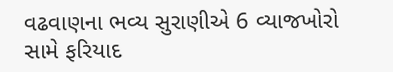વઢવાણના ભવ્ય સુરાણીએ 6 વ્યાજખોરો સામે ફરિયાદ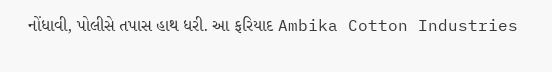નોંધાવી, પોલીસે તપાસ હાથ ધરી. આ ફરિયાદ Ambika Cotton Industries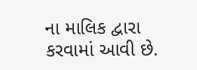ના માલિક દ્વારા કરવામાં આવી છે.